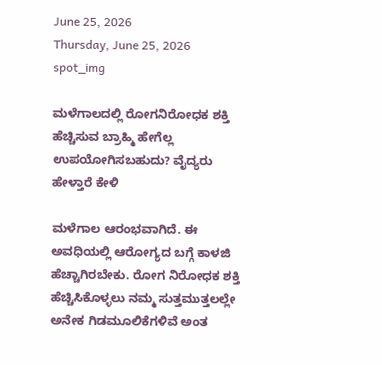June 25, 2026
Thursday, June 25, 2026
spot_img

ಮಳೆಗಾಲದಲ್ಲಿ ರೋಗನಿರೋಧಕ ಶಕ್ತಿ ಹೆಚ್ಚಿಸುವ ಬ್ರಾಹ್ಮಿ ಹೇಗೆಲ್ಲ ಉಪಯೋಗಿಸಬಹುದು? ವೈದ್ಯರು ಹೇಳ್ತಾರೆ ಕೇಳಿ

ಮಳೆಗಾಲ ಆರಂಭವಾಗಿದೆ. ಈ ಅವಧಿಯಲ್ಲಿ ಆರೋಗ್ಯದ ಬಗ್ಗೆ ಕಾಳಜಿ ಹೆಚ್ಚಾಗಿರಬೇಕು. ರೋಗ ನಿರೋಧಕ ಶಕ್ತಿ ಹೆಚ್ಚಿಸಿಕೊಳ್ಳಲು ನಮ್ಮ ಸುತ್ತಮುತ್ತಲಲ್ಲೇ ಅನೇಕ ಗಿಡಮೂಲಿಕೆಗಳಿವೆ ಅಂತ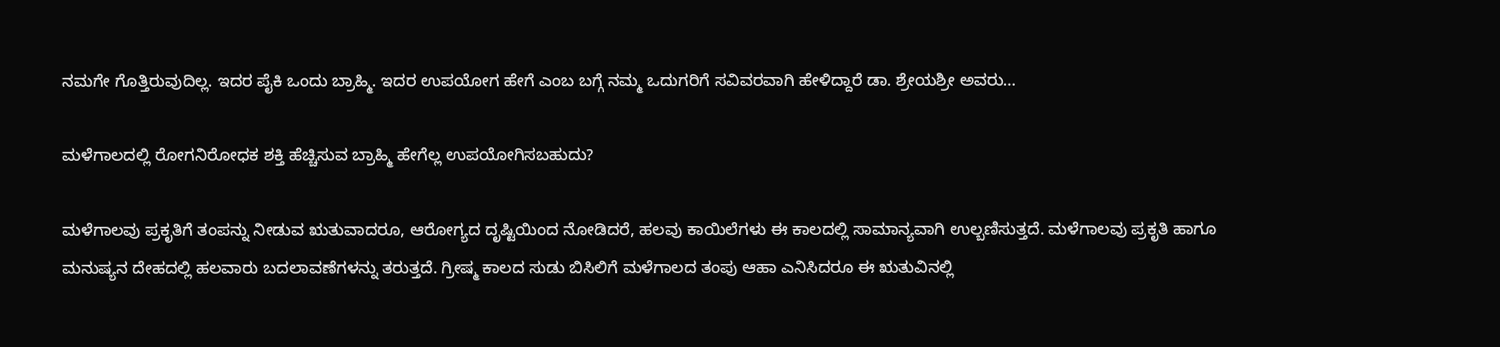ನಮಗೇ ಗೊತ್ತಿರುವುದಿಲ್ಲ. ಇದರ ಪೈಕಿ ಒಂದು ಬ್ರಾಹ್ಮಿ. ಇದರ ಉಪಯೋಗ ಹೇಗೆ ಎಂಬ ಬಗ್ಗೆ ನಮ್ಮ ಒದುಗರಿಗೆ ಸವಿವರವಾಗಿ ಹೇಳಿದ್ದಾರೆ ಡಾ. ಶ್ರೇಯಶ್ರೀ ಅವರು…

ಮಳೆಗಾಲದಲ್ಲಿ ರೋಗನಿರೋಧಕ ಶಕ್ತಿ ಹೆಚ್ಚಿಸುವ ಬ್ರಾಹ್ಮಿ ಹೇಗೆಲ್ಲ ಉಪಯೋಗಿಸಬಹುದು?

ಮಳೆಗಾಲವು ಪ್ರಕೃತಿಗೆ ತಂಪನ್ನು ನೀಡುವ ಋತುವಾದರೂ, ಆರೋಗ್ಯದ ದೃಷ್ಟಿಯಿಂದ ನೋಡಿದರೆ, ಹಲವು ಕಾಯಿಲೆಗಳು ಈ ಕಾಲದಲ್ಲಿ ಸಾಮಾನ್ಯವಾಗಿ ಉಲ್ಬಣಿಸುತ್ತದೆ. ಮಳೆಗಾಲವು ಪ್ರಕೃತಿ ಹಾಗೂ ಮನುಷ್ಯನ ದೇಹದಲ್ಲಿ ಹಲವಾರು ಬದಲಾವಣೆಗಳನ್ನು ತರುತ್ತದೆ. ಗ್ರೀಷ್ಮ ಕಾಲದ ಸುಡು ಬಿಸಿಲಿಗೆ ಮಳೆಗಾಲದ ತಂಪು ಆಹಾ ಎನಿಸಿದರೂ ಈ ಋತುವಿನಲ್ಲಿ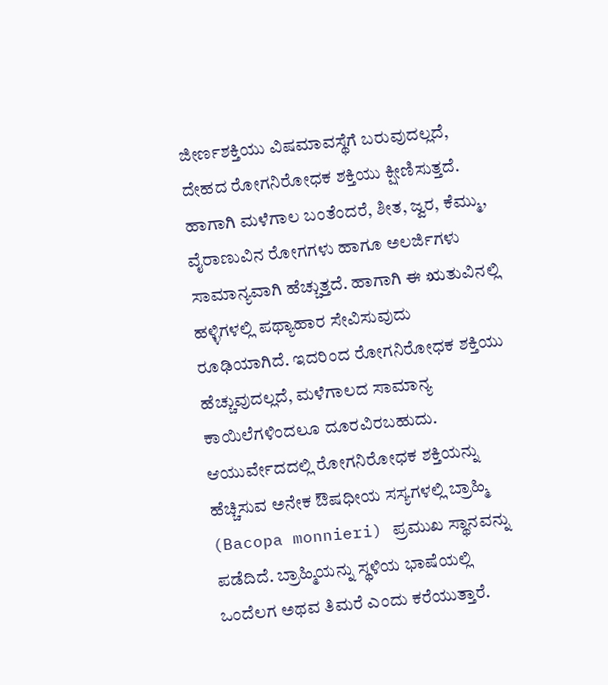ಜೀರ್ಣಶಕ್ತಿಯು ವಿಷಮಾವಸ್ಥೆಗೆ ಬರುವುದಲ್ಲದೆ, ದೇಹದ ರೋಗನಿರೋಧಕ ಶಕ್ತಿಯು ಕ್ಷೀಣಿಸುತ್ತದೆ. ಹಾಗಾಗಿ ಮಳೆಗಾಲ ಬಂತೆಂದರೆ, ಶೀತ, ಜ್ವರ, ಕೆಮ್ಮು, ವೈರಾಣುವಿನ ರೋಗಗಳು ಹಾಗೂ ಅಲರ್ಜಿಗಳು ಸಾಮಾನ್ಯವಾಗಿ ಹೆಚ್ಚುತ್ತದೆ. ಹಾಗಾಗಿ ಈ ಋತುವಿನಲ್ಲಿ ಹಳ್ಳಿಗಳಲ್ಲಿ ಪಥ್ಯಾಹಾರ ಸೇವಿಸುವುದು ರೂಢಿಯಾಗಿದೆ. ಇದರಿಂದ ರೋಗನಿರೋಧಕ ಶಕ್ತಿಯು ಹೆಚ್ಚುವುದಲ್ಲದೆ, ಮಳೆಗಾಲದ ಸಾಮಾನ್ಯ ಕಾಯಿಲೆಗಳಿಂದಲೂ ದೂರವಿರಬಹುದು. ಆಯುರ್ವೇದದಲ್ಲಿ ರೋಗನಿರೋಧಕ ಶಕ್ತಿಯನ್ನು ಹೆಚ್ಚಿಸುವ ಅನೇಕ ಔಷಧೀಯ ಸಸ್ಯಗಳಲ್ಲಿ ಬ್ರಾಹ್ಮಿ (Bacopa monnieri) ಪ್ರಮುಖ ಸ್ಥಾನವನ್ನು ಪಡೆದಿದೆ. ಬ್ರಾಹ್ಮಿಯನ್ನು ಸ್ಥಳಿಯ ಭಾಷೆಯಲ್ಲಿ ಒಂದೆಲಗ ಅಥವ ತಿಮರೆ ಎಂದು ಕರೆಯುತ್ತಾರೆ.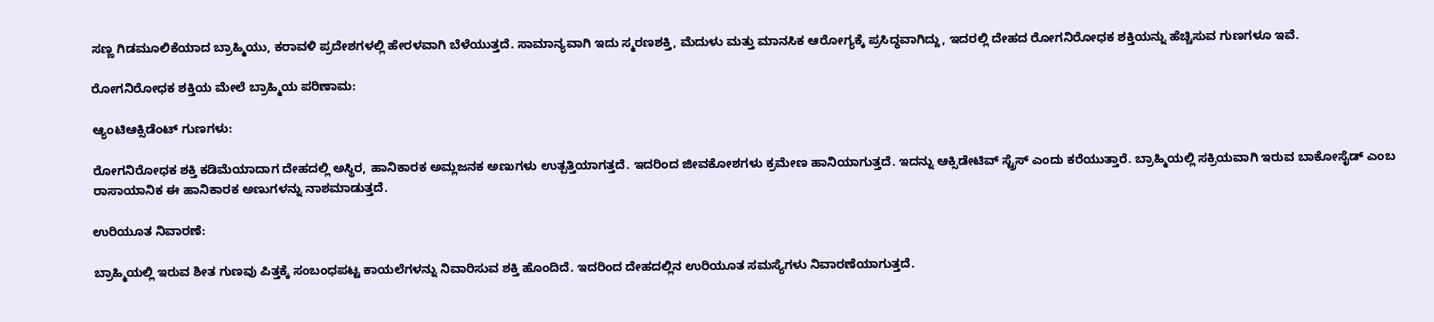ಸಣ್ಣ ಗಿಡಮೂಲಿಕೆಯಾದ ಬ್ರಾಹ್ಮಿಯು, ಕರಾವಳಿ ಪ್ರದೇಶಗಳಲ್ಲಿ ಹೇರಳವಾಗಿ ಬೆಳೆಯುತ್ತದೆ. ಸಾಮಾನ್ಯವಾಗಿ ಇದು ಸ್ಮರಣಶಕ್ತಿ, ಮೆದುಳು ಮತ್ತು ಮಾನಸಿಕ ಆರೋಗ್ಯಕ್ಕೆ ಪ್ರಸಿದ್ಧವಾಗಿದ್ದು, ಇದರಲ್ಲಿ ದೇಹದ ರೋಗನಿರೋಧಕ ಶಕ್ತಿಯನ್ನು ಹೆಚ್ಚಿಸುವ ಗುಣಗಳೂ ಇವೆ.

ರೋಗನಿರೋಧಕ ಶಕ್ತಿಯ ಮೇಲೆ ಬ್ರಾಹ್ಮಿಯ ಪರಿಣಾಮ:

ಆ್ಯಂಟಿಆಕ್ಸಿಡೆಂಟ್ ಗುಣಗಳು:

ರೋಗನಿರೋಧಕ ಶಕ್ತಿ ಕಡಿಮೆಯಾದಾಗ ದೇಹದಲ್ಲಿ ಅಸ್ಥಿರ, ಹಾನಿಕಾರಕ ಅಮ್ಲಜನಕ ಅಣುಗಳು ಉತ್ಪತ್ತಿಯಾಗತ್ತದೆ. ಇದರಿಂದ ಜೀವಕೋಶಗಳು ಕ್ರಮೇಣ ಹಾನಿಯಾಗುತ್ತದೆ. ಇದನ್ನು ಆಕ್ಸಿಡೇಟಿವ್ ಸ್ಟ್ರೆಸ್ ಎಂದು ಕರೆಯುತ್ತಾರೆ. ಬ್ರಾಹ್ಮಿಯಲ್ಲಿ ಸಕ್ರಿಯವಾಗಿ ಇರುವ ಬಾಕೋಸೈಡ್ ಎಂಬ ರಾಸಾಯಾನಿಕ ಈ ಹಾನಿಕಾರಕ ಅಣುಗಳನ್ನು ನಾಶಮಾಡುತ್ತದೆ.

ಉರಿಯೂತ ನಿವಾರಣೆ:

ಬ್ರಾಹ್ಮಿಯಲ್ಲಿ ಇರುವ ಶೀತ ಗುಣವು ಪಿತ್ತಕ್ಕೆ ಸಂಬಂಧಪಟ್ಟ ಕಾಯಲೆಗಳನ್ನು ನಿವಾರಿಸುವ ಶಕ್ತಿ ಹೊಂದಿದೆ. ಇದರಿಂದ ದೇಹದಲ್ಲಿನ ಉರಿಯೂತ ಸಮಸ್ಯೆಗಳು ನಿವಾರಣೆಯಾಗುತ್ತದೆ.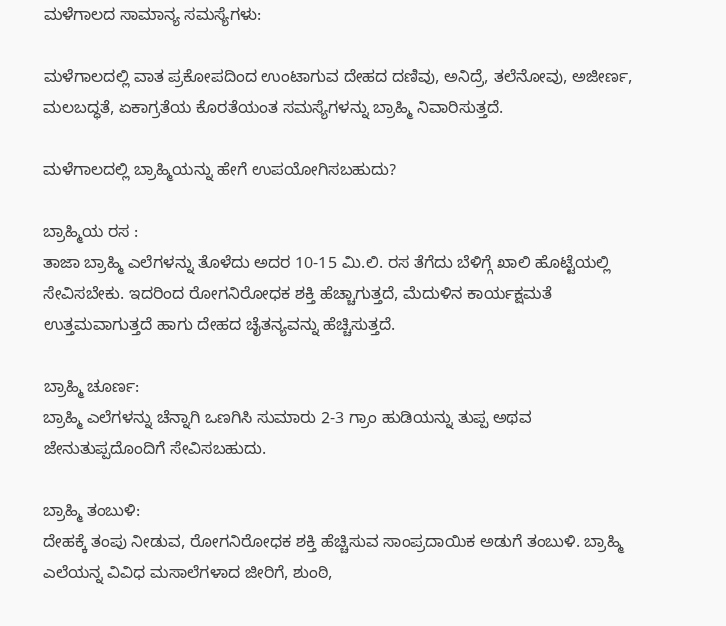ಮಳೆಗಾಲದ ಸಾಮಾನ್ಯ ಸಮಸ್ಯೆಗಳು:

ಮಳೆಗಾಲದಲ್ಲಿ ವಾತ ಪ್ರಕೋಪದಿಂದ ಉಂಟಾಗುವ ದೇಹದ ದಣಿವು, ಅನಿದ್ರೆ, ತಲೆನೋವು, ಅಜೀರ್ಣ, ಮಲಬದ್ಧತೆ, ಏಕಾಗ್ರತೆಯ ಕೊರತೆಯಂತ ಸಮಸ್ಯೆಗಳನ್ನು ಬ್ರಾಹ್ಮಿ ನಿವಾರಿಸುತ್ತದೆ.

ಮಳೆಗಾಲದಲ್ಲಿ ಬ್ರಾಹ್ಮಿಯನ್ನು ಹೇಗೆ ಉಪಯೋಗಿಸಬಹುದು?

ಬ್ರಾಹ್ಮಿಯ ರಸ :
ತಾಜಾ ಬ್ರಾಹ್ಮಿ ಎಲೆಗಳನ್ನು ತೊಳೆದು ಅದರ 10-15 ಮಿ.ಲಿ. ರಸ ತೆಗೆದು ಬೆಳಿಗ್ಗೆ ಖಾಲಿ ಹೊಟ್ಟೆಯಲ್ಲಿ ಸೇವಿಸಬೇಕು. ಇದರಿಂದ ರೋಗನಿರೋಧಕ ಶಕ್ತಿ ಹೆಚ್ಚಾಗುತ್ತದೆ, ಮೆದುಳಿನ ಕಾರ್ಯಕ್ಷಮತೆ ಉತ್ತಮವಾಗುತ್ತದೆ ಹಾಗು ದೇಹದ ಚೈತನ್ಯವನ್ನು ಹೆಚ್ಚಿಸುತ್ತದೆ.

ಬ್ರಾಹ್ಮಿ ಚೂರ್ಣ:
ಬ್ರಾಹ್ಮಿ ಎಲೆಗಳನ್ನು ಚೆನ್ನಾಗಿ ಒಣಗಿಸಿ ಸುಮಾರು 2-3 ಗ್ರಾಂ ಹುಡಿಯನ್ನು ತುಪ್ಪ ಅಥವ ಜೇನುತುಪ್ಪದೊಂದಿಗೆ ಸೇವಿಸಬಹುದು.

ಬ್ರಾಹ್ಮಿ ತಂಬುಳಿ:
ದೇಹಕ್ಕೆ ತಂಪು ನೀಡುವ, ರೋಗನಿರೋಧಕ ಶಕ್ತಿ ಹೆಚ್ಚಿಸುವ ಸಾಂಪ್ರದಾಯಿಕ ಅಡುಗೆ ತಂಬುಳಿ. ಬ್ರಾಹ್ಮಿ ಎಲೆಯನ್ನ ವಿವಿಧ ಮಸಾಲೆಗಳಾದ ಜೀರಿಗೆ, ಶುಂಠಿ,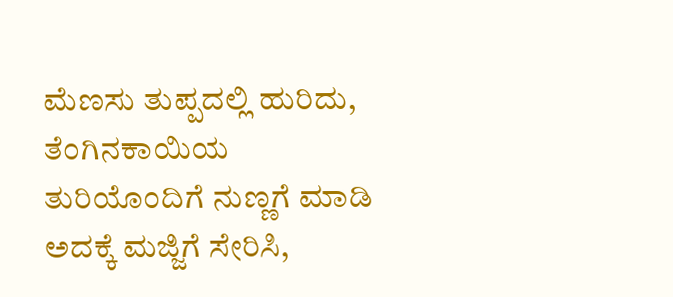ಮೆಣಸು ತುಪ್ಪದಲ್ಲಿ ಹುರಿದು, ತೆಂಗಿನಕಾಯಿಯ ತುರಿಯೊಂದಿಗೆ ನುಣ್ಣಗೆ ಮಾಡಿ ಅದಕ್ಕೆ ಮಜ್ಜಿಗೆ ಸೇರಿಸಿ,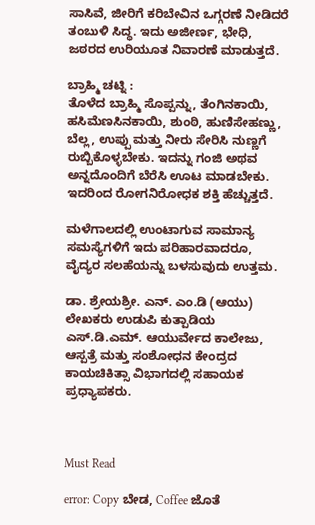ಸಾಸಿವೆ, ಜೀರಿಗೆ ಕರಿಬೇವಿನ ಒಗ್ಗರಣೆ ನೀಡಿದರೆ ತಂಬುಳಿ ಸಿದ್ಧ. ಇದು ಅಜೀರ್ಣ, ಭೇಧಿ, ಜಠರದ ಉರಿಯೂತ ನಿವಾರಣೆ ಮಾಡುತ್ತದೆ.

ಬ್ರಾಹ್ಮಿ ಚಟ್ನಿ :
ತೊಳೆದ ಬ್ರಾಹ್ಮಿ ಸೊಪ್ಪನ್ನು, ತೆಂಗಿನಕಾಯಿ, ಹಸಿಮೆಣಸಿನಕಾಯಿ, ಶುಂಠಿ, ಹುಣಿಸೇಹಣ್ಣು, ಬೆಲ್ಲ, ಉಪ್ಪು ಮತ್ತು ನೀರು ಸೇರಿಸಿ ನುಣ್ಣಗೆ ರುಬ್ಬಿಕೊಳ್ಳಬೇಕು. ಇದನ್ನು ಗಂಜಿ ಅಥವ ಅನ್ನದೊಂದಿಗೆ ಬೆರೆಸಿ ಊಟ ಮಾಡಬೇಕು. ಇದರಿಂದ ರೋಗನಿರೋಧಕ ಶಕ್ತಿ ಹೆಚ್ಚುತ್ತದೆ.

ಮಳೆಗಾಲದಲ್ಲಿ ಉಂಟಾಗುವ ಸಾಮಾನ್ಯ ಸಮಸ್ಯೆಗಳಿಗೆ ಇದು ಪರಿಹಾರವಾದರೂ, ವೈದ್ಯರ ಸಲಹೆಯನ್ನು ಬಳಸುವುದು ಉತ್ತಮ.

ಡಾ. ಶ್ರೇಯಶ್ರೀ. ಎನ್. ಎಂ.ಡಿ (ಆಯು)
ಲೇಖಕರು ಉಡುಪಿ ಕುತ್ಪಾಡಿಯ ಎಸ್.ಡಿ.ಎಮ್. ಆಯುರ್ವೇದ ಕಾಲೇಜು, ಆಸ್ಪತ್ರೆ ಮತ್ತು ಸಂಶೋಧನ ಕೇಂದ್ರದ ಕಾಯಚಿಕಿತ್ಸಾ ವಿಭಾಗದಲ್ಲಿ ಸಹಾಯಕ ಪ್ರಧ್ಯಾಪಕರು.



Must Read

error: Copy ಬೇಡ, Coffee ಜೊತೆ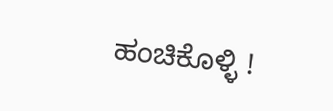ಹಂಚಿಕೊಳ್ಳಿ !